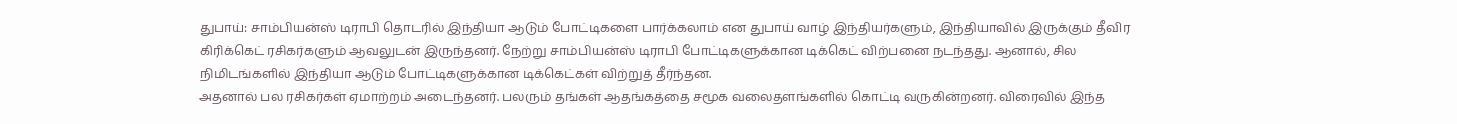துபாய்: சாம்பியன்ஸ் டிராபி தொடரில் இந்தியா ஆடும் போட்டிகளை பார்க்கலாம் என துபாய் வாழ் இந்தியர்களும், இந்தியாவில் இருக்கும் தீவிர கிரிக்கெட் ரசிகர்களும் ஆவலுடன் இருந்தனர். நேற்று சாம்பியன்ஸ் டிராபி போட்டிகளுக்கான டிக்கெட் விற்பனை நடந்தது. ஆனால், சில நிமிடங்களில் இந்தியா ஆடும் போட்டிகளுக்கான டிக்கெட்கள் விற்றுத் தீர்ந்தன.
அதனால் பல ரசிகர்கள் ஏமாற்றம் அடைந்தனர். பலரும் தங்கள் ஆதங்கத்தை சமூக வலைதளங்களில் கொட்டி வருகின்றனர். விரைவில் இந்த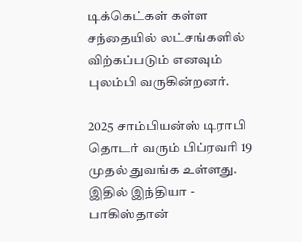டிக்கெட்கள் கள்ள சந்தையில் லட்சங்களில் விற்கப்படும் எனவும் புலம்பி வருகின்றனர்.

2025 சாம்பியன்ஸ் டிராபி தொடர் வரும் பிப்ரவரி 19 முதல் துவங்க உள்ளது. இதில் இந்தியா - பாகிஸ்தான்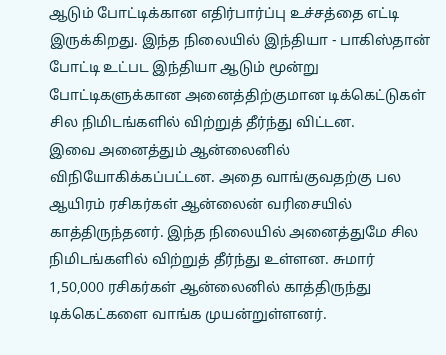ஆடும் போட்டிக்கான எதிர்பார்ப்பு உச்சத்தை எட்டி இருக்கிறது. இந்த நிலையில் இந்தியா - பாகிஸ்தான் போட்டி உட்பட இந்தியா ஆடும் மூன்று போட்டிகளுக்கான அனைத்திற்குமான டிக்கெட்டுகள் சில நிமிடங்களில் விற்றுத் தீர்ந்து விட்டன.
இவை அனைத்தும் ஆன்லைனில் விநியோகிக்கப்பட்டன. அதை வாங்குவதற்கு பல ஆயிரம் ரசிகர்கள் ஆன்லைன் வரிசையில் காத்திருந்தனர். இந்த நிலையில் அனைத்துமே சில நிமிடங்களில் விற்றுத் தீர்ந்து உள்ளன. சுமார் 1,50,000 ரசிகர்கள் ஆன்லைனில் காத்திருந்து டிக்கெட்களை வாங்க முயன்றுள்ளனர்.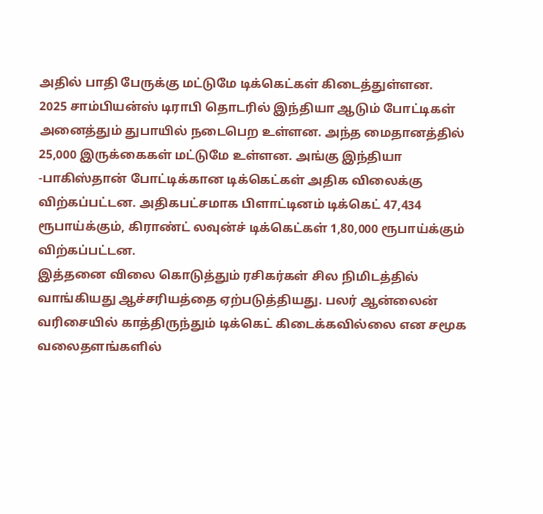அதில் பாதி பேருக்கு மட்டுமே டிக்கெட்கள் கிடைத்துள்ளன.
2025 சாம்பியன்ஸ் டிராபி தொடரில் இந்தியா ஆடும் போட்டிகள் அனைத்தும் துபாயில் நடைபெற உள்ளன. அந்த மைதானத்தில் 25,000 இருக்கைகள் மட்டுமே உள்ளன. அங்கு இந்தியா -பாகிஸ்தான் போட்டிக்கான டிக்கெட்கள் அதிக விலைக்கு விற்கப்பட்டன. அதிகபட்சமாக பிளாட்டினம் டிக்கெட் 47,434 ரூபாய்க்கும், கிராண்ட் லவுன்ச் டிக்கெட்கள் 1,80,000 ரூபாய்க்கும் விற்கப்பட்டன.
இத்தனை விலை கொடுத்தும் ரசிகர்கள் சில நிமிடத்தில் வாங்கியது ஆச்சரியத்தை ஏற்படுத்தியது. பலர் ஆன்லைன் வரிசையில் காத்திருந்தும் டிக்கெட் கிடைக்கவில்லை என சமூக வலைதளங்களில்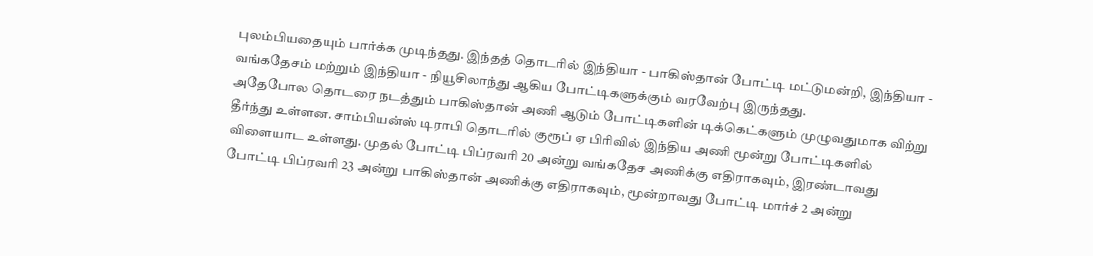புலம்பியதையும் பார்க்க முடிந்தது. இந்தத் தொடரில் இந்தியா - பாகிஸ்தான் போட்டி மட்டுமன்றி, இந்தியா - வங்கதேசம் மற்றும் இந்தியா - நியூசிலாந்து ஆகிய போட்டிகளுக்கும் வரவேற்பு இருந்தது.
அதேபோல தொடரை நடத்தும் பாகிஸ்தான் அணி ஆடும் போட்டிகளின் டிக்கெட்களும் முழுவதுமாக விற்று தீர்ந்து உள்ளன. சாம்பியன்ஸ் டிராபி தொடரில் குரூப் ஏ பிரிவில் இந்திய அணி மூன்று போட்டிகளில் விளையாட உள்ளது. முதல் போட்டி பிப்ரவரி 20 அன்று வங்கதேச அணிக்கு எதிராகவும், இரண்டாவது போட்டி பிப்ரவரி 23 அன்று பாகிஸ்தான் அணிக்கு எதிராகவும், மூன்றாவது போட்டி மார்ச் 2 அன்று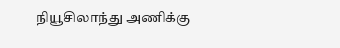நியூசிலாந்து அணிக்கு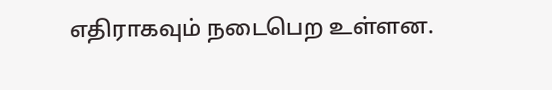எதிராகவும் நடைபெற உள்ளன.